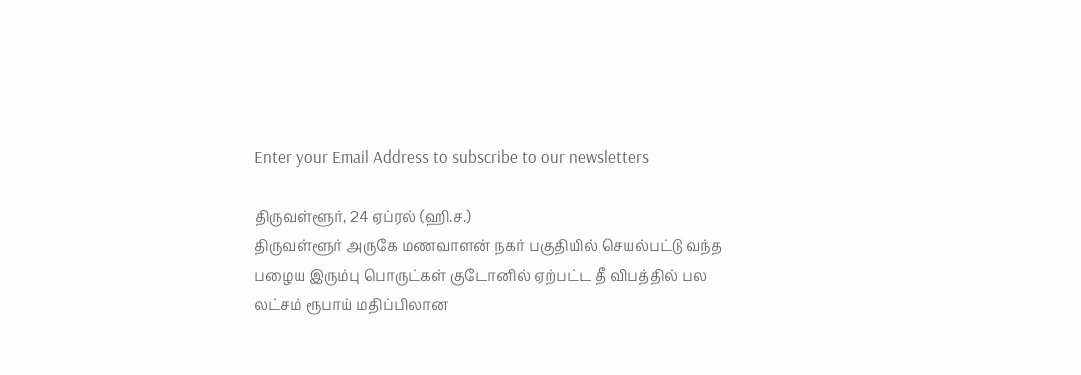Enter your Email Address to subscribe to our newsletters

திருவள்ளூர், 24 ஏப்ரல் (ஹி.ச.)
திருவள்ளூர் அருகே மணவாளன் நகர் பகுதியில் செயல்பட்டு வந்த பழைய இரும்பு பொருட்கள் குடோனில் ஏற்பட்ட தீ விபத்தில் பல லட்சம் ரூபாய் மதிப்பிலான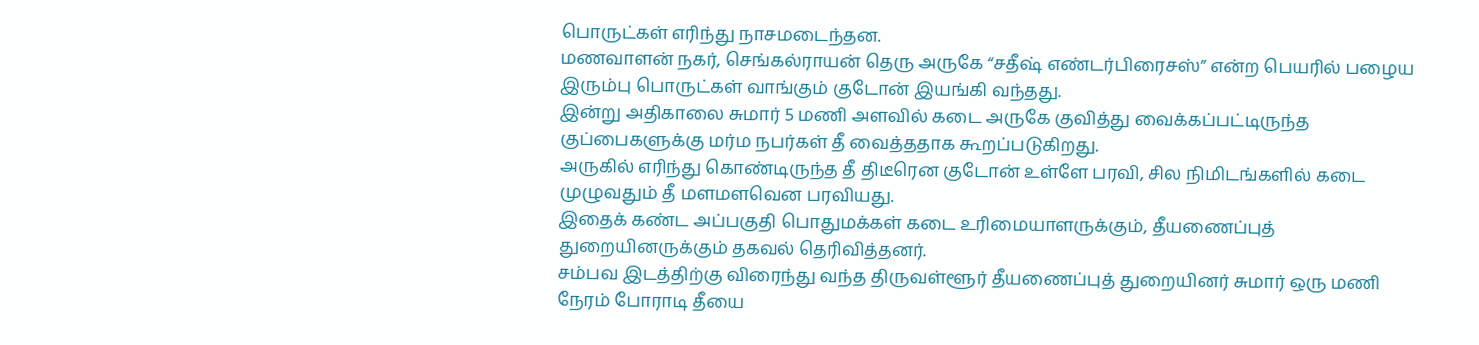பொருட்கள் எரிந்து நாசமடைந்தன.
மணவாளன் நகர், செங்கல்ராயன் தெரு அருகே “சதீஷ் எண்டர்பிரைசஸ்” என்ற பெயரில் பழைய இரும்பு பொருட்கள் வாங்கும் குடோன் இயங்கி வந்தது.
இன்று அதிகாலை சுமார் 5 மணி அளவில் கடை அருகே குவித்து வைக்கப்பட்டிருந்த குப்பைகளுக்கு மர்ம நபர்கள் தீ வைத்ததாக கூறப்படுகிறது.
அருகில் எரிந்து கொண்டிருந்த தீ திடீரென குடோன் உள்ளே பரவி, சில நிமிடங்களில் கடை முழுவதும் தீ மளமளவென பரவியது.
இதைக் கண்ட அப்பகுதி பொதுமக்கள் கடை உரிமையாளருக்கும், தீயணைப்புத் துறையினருக்கும் தகவல் தெரிவித்தனர்.
சம்பவ இடத்திற்கு விரைந்து வந்த திருவள்ளூர் தீயணைப்புத் துறையினர் சுமார் ஒரு மணி நேரம் போராடி தீயை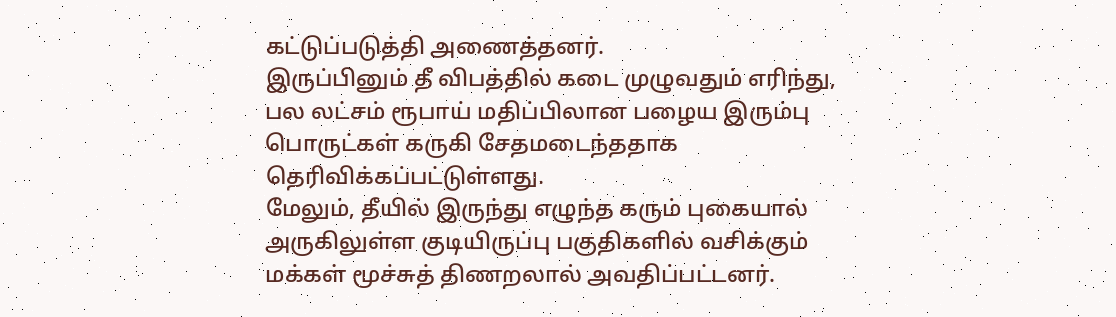கட்டுப்படுத்தி அணைத்தனர்.
இருப்பினும் தீ விபத்தில் கடை முழுவதும் எரிந்து, பல லட்சம் ரூபாய் மதிப்பிலான பழைய இரும்பு பொருட்கள் கருகி சேதமடைந்ததாக தெரிவிக்கப்பட்டுள்ளது.
மேலும், தீயில் இருந்து எழுந்த கரும் புகையால் அருகிலுள்ள குடியிருப்பு பகுதிகளில் வசிக்கும் மக்கள் மூச்சுத் திணறலால் அவதிப்பட்டனர்.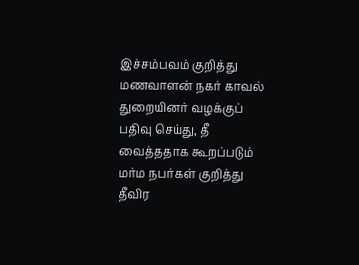இச்சம்பவம் குறித்து மணவாளன் நகர் காவல் துறையினர் வழக்குப் பதிவு செய்து, தீ வைத்ததாக கூறப்படும் மர்ம நபர்கள் குறித்து தீவிர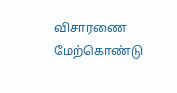விசாரணை மேற்கொண்டு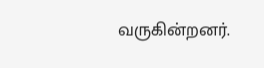வருகின்றனர்.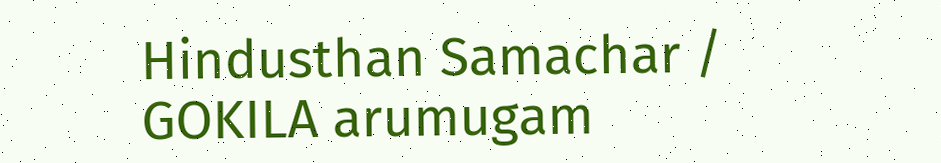Hindusthan Samachar / GOKILA arumugam